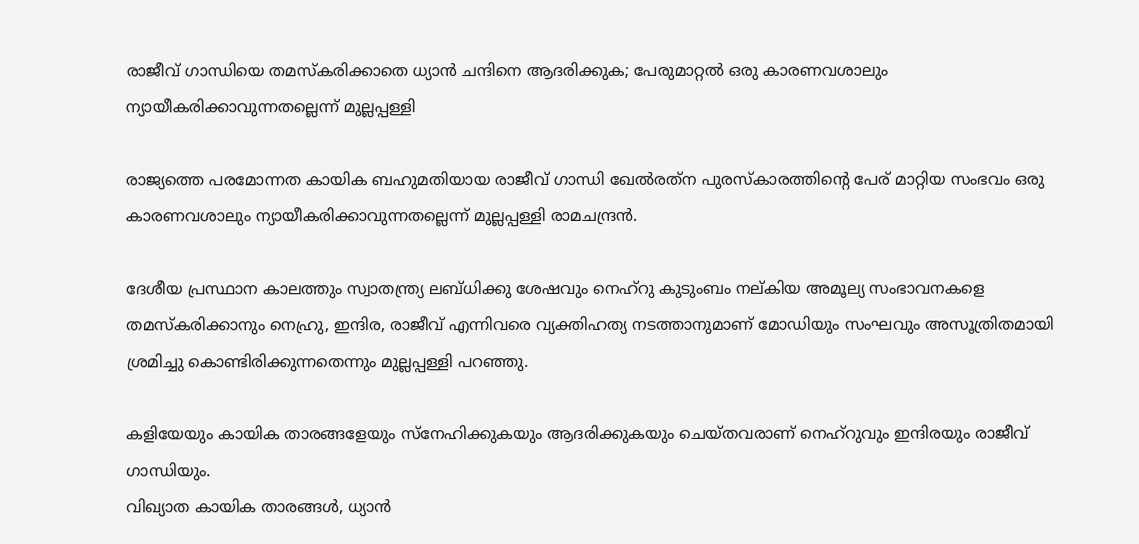രാജീവ് ഗാന്ധിയെ തമസ്കരിക്കാതെ ധ്യാൻ ചന്ദിനെ ആദരിക്കുക; പേരുമാറ്റൽ ഒരു കാരണവശാലും ന്യായീകരിക്കാവുന്നതല്ലെന്ന് മുല്ലപ്പള്ളി

രാജ്യത്തെ പരമോന്നത കായിക ബഹുമതിയായ രാജീവ് ഗാന്ധി ഖേൽരത്‌ന പുരസ്‌കാരത്തിന്റെ പേര് മാറ്റിയ സംഭവം ഒരു കാരണവശാലും ന്യായീകരിക്കാവുന്നതല്ലെന്ന് മുല്ലപ്പള്ളി രാമചന്ദ്രൻ.

ദേശീയ പ്രസ്ഥാന കാലത്തും സ്വാതന്ത്ര്യ ലബ്ധിക്കു ശേഷവും നെഹ്റു കുടുംബം നല്കിയ അമൂല്യ സംഭാവനകളെ തമസ്കരിക്കാനും നെഹ്രു, ഇന്ദിര, രാജീവ് എന്നിവരെ വ്യക്തിഹത്യ നടത്താനുമാണ് മോഡിയും സംഘവും അസൂത്രിതമായി ശ്രമിച്ചു കൊണ്ടിരിക്കുന്നതെന്നും മുല്ലപ്പള്ളി പറഞ്ഞു.

കളിയേയും കായിക താരങ്ങളേയും സ്നേഹിക്കുകയും ആദരിക്കുകയും ചെയ്തവരാണ് നെഹ്റുവും ഇന്ദിരയും രാജീവ് ഗാന്ധിയും.
വിഖ്യാത കായിക താരങ്ങൾ, ധ്യാൻ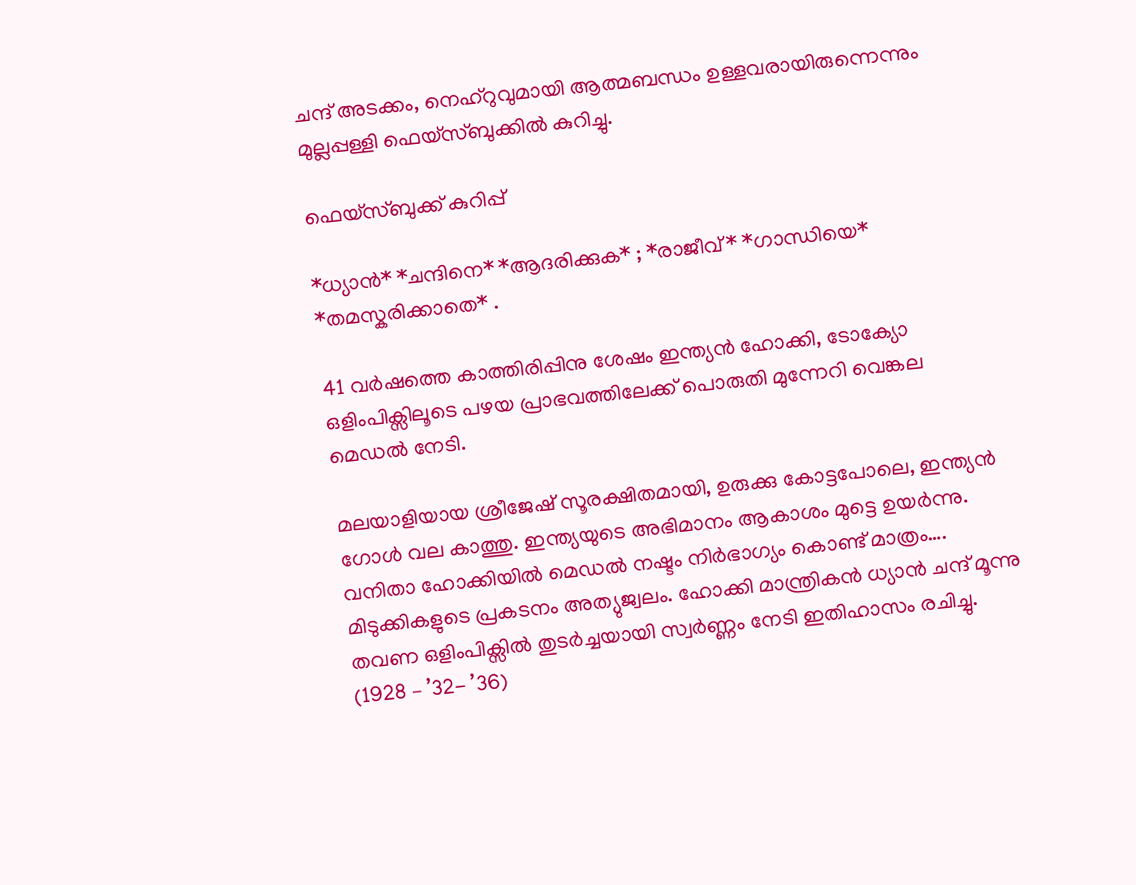ചന്ദ് അടക്കം, നെഹ്റുവുമായി ആത്മബന്ധം ഉള്ളവരായിരുന്നെന്നും മുല്ലപ്പള്ളി ഫെയ്സ്ബുക്കിൽ കുറിച്ചു.

ഫെയ്സ്ബുക്ക് കുറിപ്പ്

*ധ്യാൻ* *ചന്ദിനെ* *ആദരിക്കുക* ; *രാജീവ്* *ഗാന്ധിയെ* *തമസ്കരിക്കാതെ* .

41 വർഷത്തെ കാത്തിരിപ്പിനു ശേഷം ഇന്ത്യൻ ഹോക്കി, ടോക്യോ ഒളിംപിക്സിലൂടെ പഴയ പ്രാഭവത്തിലേക്ക് പൊരുതി മുന്നേറി വെങ്കല മെഡൽ നേടി.

മലയാളിയായ ശ്രീജേഷ് സൂരക്ഷിതമായി, ഉരുക്കു കോട്ടപോലെ, ഇന്ത്യൻ ഗോൾ വല കാത്തു. ഇന്ത്യയുടെ അഭിമാനം ആകാശം മുട്ടെ ഉയർന്നു.
വനിതാ ഹോക്കിയിൽ മെഡൽ നഷ്ടം നിർഭാഗ്യം കൊണ്ട് മാത്രം…. മിടുക്കികളുടെ പ്രകടനം അത്യുജ്വലം. ഹോക്കി മാന്ത്രികൻ ധ്യാൻ ചന്ദ് മൂന്നു തവണ ഒളിംപിക്സിൽ തുടർച്ചയായി സ്വർണ്ണം നേടി ഇതിഹാസം രചിച്ചു. (1928 – ’32- ’36)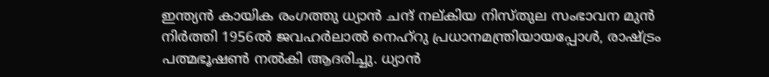ഇന്ത്യൻ കായിക രംഗത്തു ധ്യാൻ ചന്ദ് നല്കിയ നിസ്തുല സംഭാവന മുൻ നിർത്തി 1956ൽ ജവഹർലാൽ നെഹ്റു പ്രധാനമന്ത്രിയായപ്പോൾ, രാഷ്ട്രം പത്മഭൂഷൺ നൽകി ആദരിച്ചു. ധ്യാൻ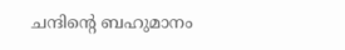ചന്ദിന്റെ ബഹുമാനം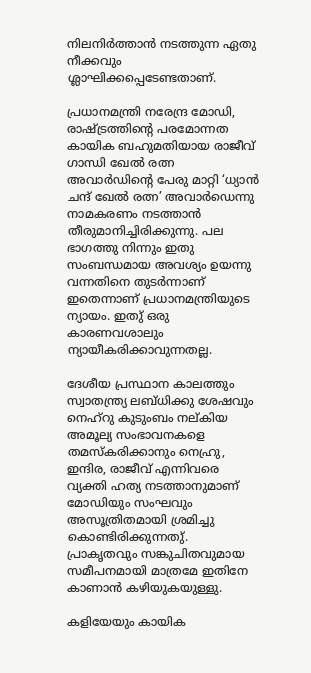നിലനിർത്താൻ നടത്തുന്ന ഏതു നീക്കവും ശ്ലാഘിക്കപ്പെടേണ്ടതാണ്.

പ്രധാനമന്ത്രി നരേന്ദ്ര മോഡി, രാഷ്ട്രത്തിന്റെ പരമോന്നത കായിക ബഹുമതിയായ രാജീവ് ഗാന്ധി ഖേൽ രത്ന അവാർഡിന്റെ പേരു മാറ്റി ‘ധ്യാൻ ചന്ദ് ഖേൽ രത്ന’ അവാർഡെന്നു നാമകരണം നടത്താൻ തീരുമാനിച്ചിരിക്കുന്നു. പല ഭാഗത്തു നിന്നും ഇതു സംബന്ധമായ അവശ്യം ഉയന്നു വന്നതിനെ തുടർന്നാണ് ഇതെന്നാണ് പ്രധാനമന്ത്രിയുടെ ന്യായം. ഇതു് ഒരു കാരണവശാലും ന്യായീകരിക്കാവുന്നതല്ല.

ദേശീയ പ്രസ്ഥാന കാലത്തും സ്വാതന്ത്ര്യ ലബ്ധിക്കു ശേഷവും നെഹ്റു കുടുംബം നല്കിയ അമൂല്യ സംഭാവനകളെ തമസ്കരിക്കാനും നെഹ്രു, ഇന്ദിര, രാജീവ് എന്നിവരെ വ്യക്തി ഹത്യ നടത്താനുമാണ് മോഡിയും സംഘവും അസൂത്രിതമായി ശ്രമിച്ചു കൊണ്ടിരിക്കുന്നതു്. പ്രാകൃതവും സങ്കുചിതവുമായ സമീപനമായി മാത്രമേ ഇതിനേ കാണാൻ കഴിയുകയുള്ളു.

കളിയേയും കായിക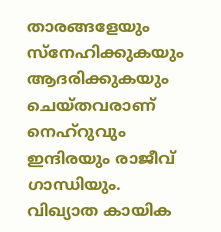താരങ്ങളേയും സ്നേഹിക്കുകയും ആദരിക്കുകയും ചെയ്തവരാണ് നെഹ്റുവും ഇന്ദിരയും രാജീവ് ഗാന്ധിയും.
വിഖ്യാത കായിക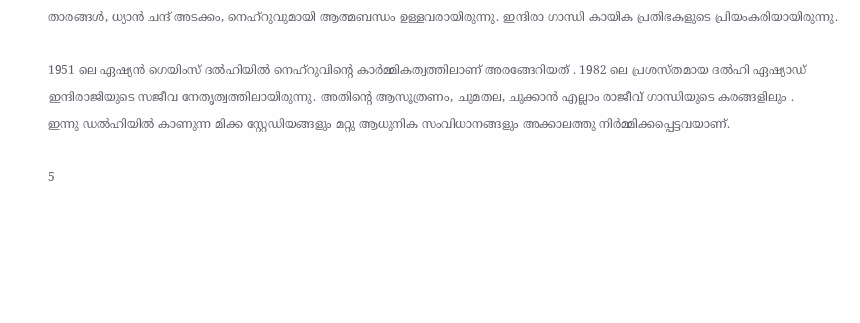താരങ്ങൾ, ധ്യാൻ ചന്ദ് അടക്കം, നെഹ്റുവുമായി ആത്മബന്ധം ഉള്ളവരായിരുന്നു. ഇന്ദിരാ ഗാന്ധി കായിക പ്രതിഭകളുടെ പ്രിയംകരിയായിരുന്നു.

1951 ലെ ഏഷ്യൻ ഗെയിംസ് ദൽഹിയിൽ നെഹ്റുവിന്റെ കാർമ്മികത്വത്തിലാണ് അരങ്ങേറിയത് . 1982 ലെ പ്രശസ്തമായ ദൽഹി ഏഷ്യാഡ് ഇന്ദിരാജിയുടെ സജീവ നേതൃത്വത്തിലായിരുന്നു. അതിന്റെ ആസൂത്രണം, ചുമതല, ചുക്കാൻ എല്ലാം രാജീവ് ഗാന്ധിയുടെ കരങ്ങളിലും .
ഇന്നു ഡൽഹിയിൽ കാണുന്ന മിക്ക സ്റ്റേഡിയങ്ങളും മറ്റു ആധുനിക സംവിധാനങ്ങളും അക്കാലത്തു നിർമ്മിക്കപ്പെട്ടവയാണ്.

5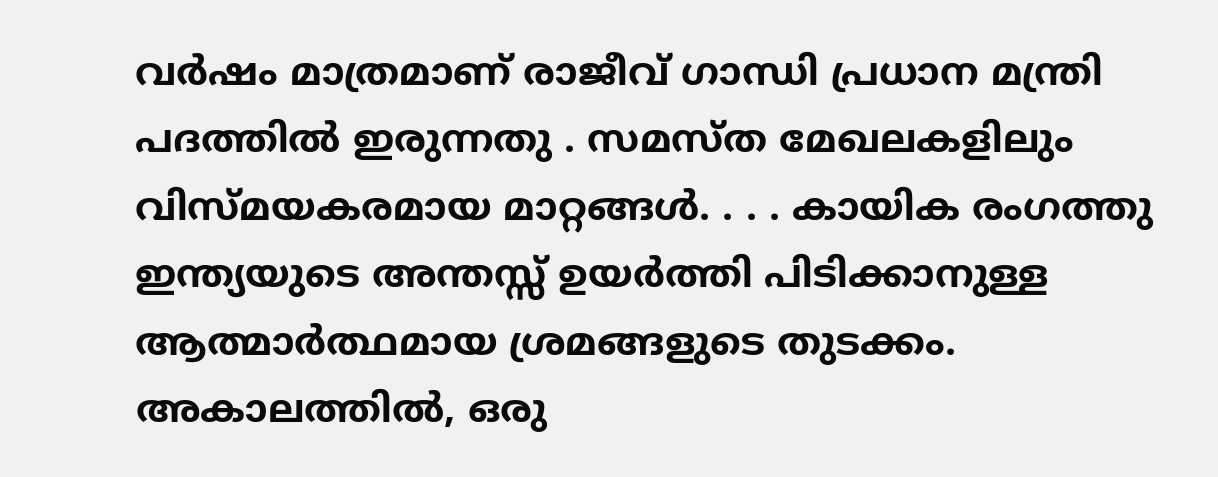വർഷം മാത്രമാണ് രാജീവ് ഗാന്ധി പ്രധാന മന്ത്രി പദത്തിൽ ഇരുന്നതു . സമസ്ത മേഖലകളിലും വിസ്മയകരമായ മാറ്റങ്ങൾ. . . . കായിക രംഗത്തു ഇന്ത്യയുടെ അന്തസ്സ് ഉയർത്തി പിടിക്കാനുള്ള ആത്മാർത്ഥമായ ശ്രമങ്ങളുടെ തുടക്കം. അകാലത്തിൽ, ഒരു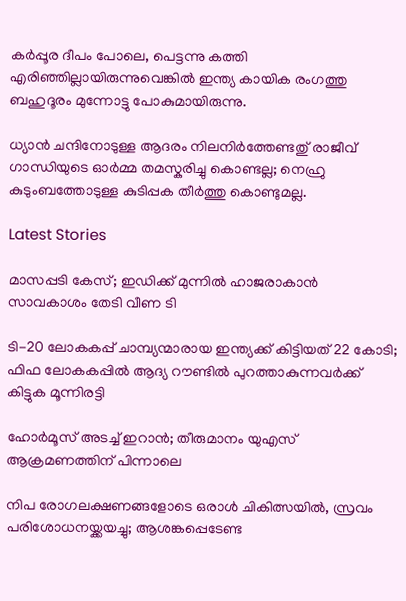കർപ്പൂര ദീപം പോലെ, പെട്ടന്നു കത്തി എരിഞ്ഞില്ലായിരുന്നുവെങ്കിൽ ഇന്ത്യ കായിക രംഗത്തു ബഹുദൂരം മുന്നോട്ടു പോകുമായിരുന്നു.

ധ്യാൻ ചന്ദിനോടുള്ള ആദരം നിലനിർത്തേണ്ടതു് രാജീവ് ഗാന്ധിയുടെ ഓർമ്മ തമസ്കരിച്ചു കൊണ്ടല്ല; നെഹ്രു കുടുംബത്തോടുള്ള കുടിപ്പക തീർത്തു കൊണ്ടുമല്ല.

Latest Stories

മാസപ്പടി കേസ്; ഇഡിക്ക് മുന്നിൽ ഹാജരാകാൻ സാവകാശം തേടി വീണ ടി

ടി-20 ലോകകപ്പ് ചാമ്പ്യന്മാരായ ഇന്ത്യക്ക് കിട്ടിയത് 22 കോടി; ഫിഫ ലോകകപ്പില്‍ ആദ്യ റൗണ്ടിൽ പുറത്താകുന്നവര്‍ക്ക് കിട്ടുക മൂന്നിരട്ടി

ഹോര്‍മൂസ് അടച്ച് ഇറാൻ; തീരുമാനം യുഎസ് ആക്രമണത്തിന് പിന്നാലെ

നിപ രോഗലക്ഷണങ്ങളോടെ ഒരാള്‍ ചികിത്സയില്‍, സ്രവം പരിശോധനയ്ക്കയച്ചു; ആശങ്കപ്പെടേണ്ട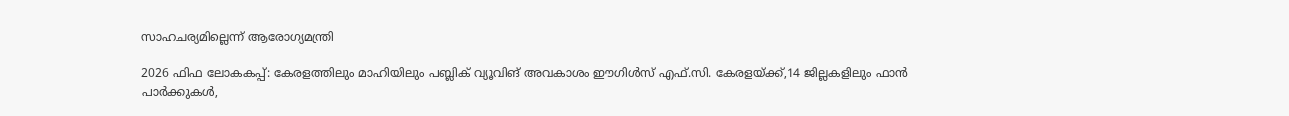സാഹചര്യമില്ലെന്ന് ആരോഗ്യമന്ത്രി

2026 ഫിഫ ലോകകപ്പ്: കേരളത്തിലും മാഹിയിലും പബ്ലിക് വ്യൂവിങ് അവകാശം ഈഗിൾസ് എഫ്.സി. കേരളയ്ക്ക്,14 ജില്ലകളിലും ഫാൻ പാർക്കുകൾ,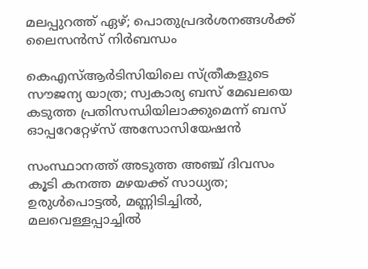മലപ്പുറത്ത് ഏഴ്; പൊതുപ്രദർശനങ്ങൾക്ക് ലൈസൻസ് നിർബന്ധം

കെഎസ്ആർടിസിയിലെ സ്ത്രീകളുടെ സൗജന്യ യാത്ര; സ്വകാര്യ ബസ് മേഖലയെ കടുത്ത പ്രതിസന്ധിയിലാക്കുമെന്ന് ബസ് ഓപ്പറേറ്റേഴ്സ് അസോസിയേഷൻ

സംസ്ഥാനത്ത് അടുത്ത അഞ്ച് ദിവസം കൂടി കനത്ത മഴയക്ക് സാധ്യത; ഉരുള്‍പൊട്ടല്‍, മണ്ണിടിച്ചില്‍, മലവെള്ളപ്പാച്ചില്‍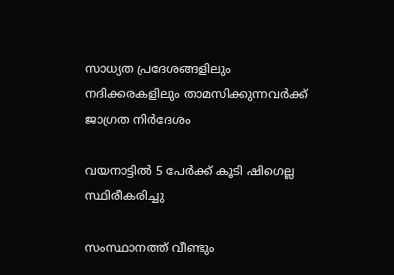സാധ്യത പ്രദേശങ്ങളിലും നദിക്കരകളിലും താമസിക്കുന്നവര്‍ക്ക് ജാഗ്രത നിര്‍ദേശം

വയനാട്ടിൽ 5 പേർക്ക് കൂടി ഷിഗെല്ല സ്ഥിരീകരിച്ചു

സംസ്ഥാനത്ത് വീണ്ടും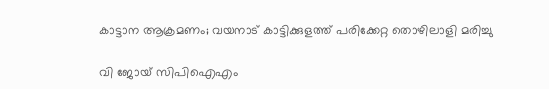കാട്ടാന ആക്രമണം; വയനാട് കാട്ടിക്കുളത്ത് പരിക്കേറ്റ തൊഴിലാളി മരിച്ചു

വി ജോയ് സിപിഐഎം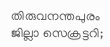തിരുവനന്തപുരം ജില്ലാ സെക്രട്ടറി;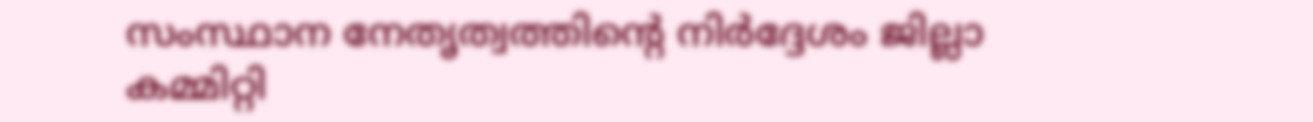സംസ്ഥാന നേതൃത്വത്തിന്റെ നിര്‍ദ്ദേശം ജില്ലാ കമ്മിറ്റി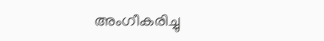അംഗീകരിച്ചു